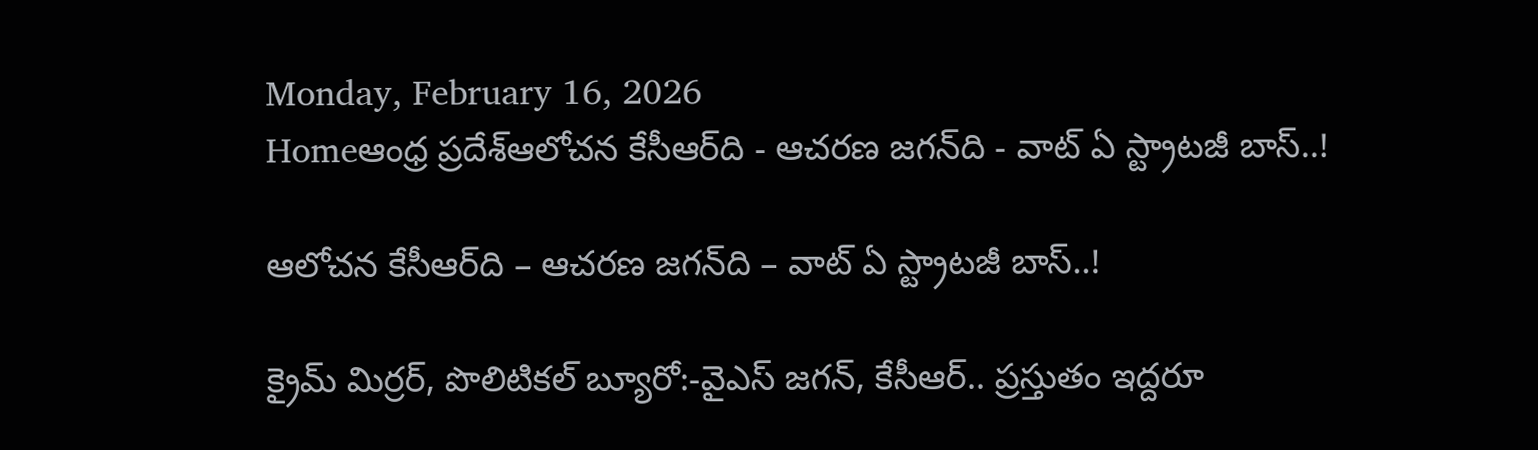Monday, February 16, 2026
Homeఆంధ్ర ప్రదేశ్ఆలోచన కేసీఆర్‌ది - ఆచరణ జగన్‌ది - వాట్‌ ఏ స్ట్రాటజీ బాస్‌..!

ఆలోచన కేసీఆర్‌ది – ఆచరణ జగన్‌ది – వాట్‌ ఏ స్ట్రాటజీ బాస్‌..!

క్రైమ్ మిర్రర్, పొలిటికల్ బ్యూరో:-వైఎస్‌ జగన్‌, కేసీఆర్‌.. ప్రస్తుతం ఇద్దరూ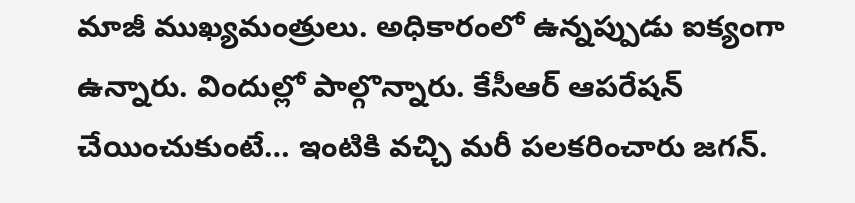మాజీ ముఖ్యమంత్రులు. అధికారంలో ఉన్నప్పుడు ఐక్యంగా ఉన్నారు. విందుల్లో పాల్గొన్నారు. కేసీఆర్‌ ఆపరేషన్‌ చేయించుకుంటే… ఇంటికి వచ్చి మరీ పలకరించారు జగన్‌.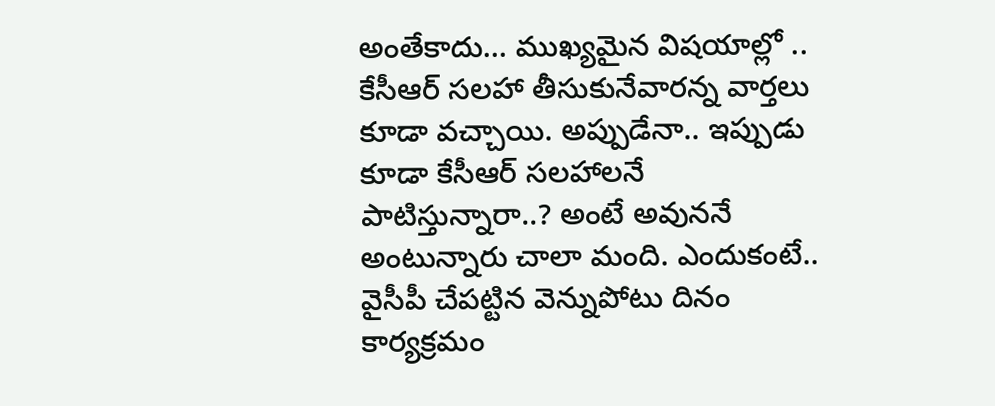అంతేకాదు… ముఖ్యమైన విషయాల్లో .. కేసీఆర్‌ సలహా తీసుకునేవారన్న వార్తలు కూడా వచ్చాయి. అప్పుడేనా.. ఇప్పుడు కూడా కేసీఆర్‌ సలహాలనే పాటిస్తున్నారా..? అంటే అవుననే అంటున్నారు చాలా మంది. ఎందుకంటే.. వైసీపీ చేపట్టిన వెన్నుపోటు దినం కార్యక్రమం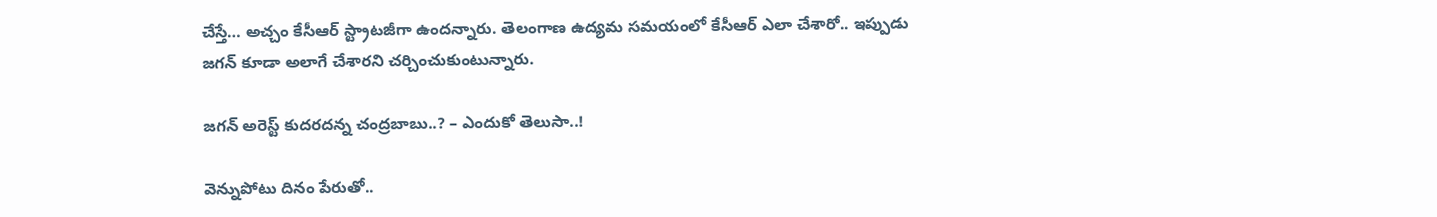చేస్తే… అచ్చం కేసీఆర్‌ స్ట్రాటజీగా ఉందన్నారు. తెలంగాణ ఉద్యమ సమయంలో కేసీఆర్‌ ఎలా చేశారో.. ఇప్పుడు జగన్‌ కూడా అలాగే చేశారని చర్చించుకుంటున్నారు.

జగన్‌ అరెస్ట్‌ కుదరదన్న చంద్రబాబు..? – ఎందుకో తెలుసా..!

వెన్నుపోటు దినం పేరుతో..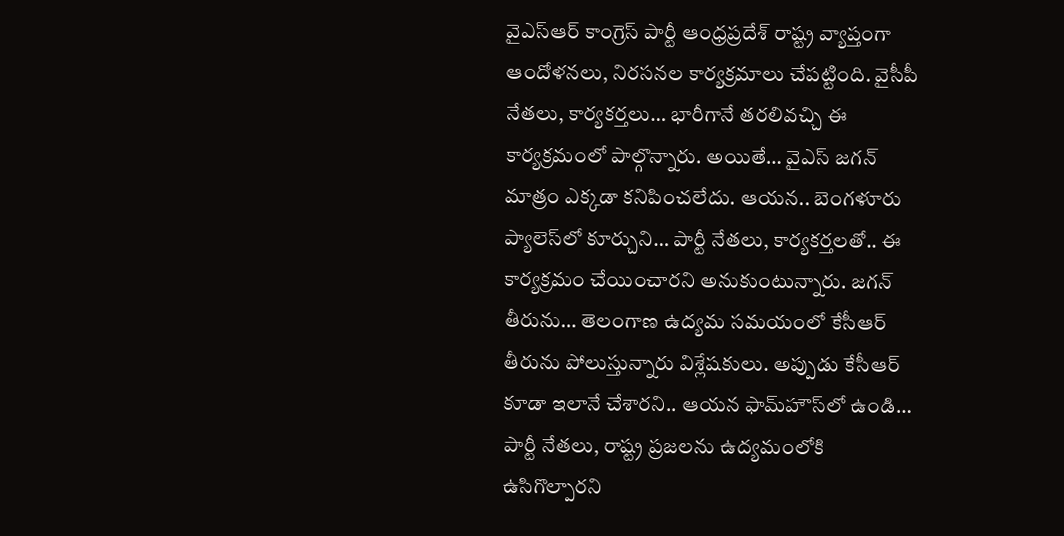వైఎస్‌ఆర్‌ కాంగ్రెస్‌ పార్టీ ఆంధ్రప్రదేశ్‌ రాష్ట్ర వ్యాప్తంగా ఆందోళనలు, నిరసనల కార్యక్రమాలు చేపట్టింది. వైసీపీ నేతలు, కార్యకర్తలు… భారీగానే తరలివచ్చి ఈ కార్యక్రమంలో పాల్గొన్నారు. అయితే… వైఎస్‌ జగన్‌ మాత్రం ఎక్కడా కనిపించలేదు. ఆయన.. బెంగళూరు ప్యాలెస్‌లో కూర్చుని… పార్టీ నేతలు, కార్యకర్తలతో.. ఈ కార్యక్రమం చేయించారని అనుకుంటున్నారు. జగన్‌ తీరును… తెలంగాణ ఉద్యమ సమయంలో కేసీఆర్‌ తీరును పోలుస్తున్నారు విశ్లేషకులు. అప్పుడు కేసీఆర్‌ కూడా ఇలానే చేశారని.. ఆయన ఫామ్‌హౌస్‌లో ఉండి… పార్టీ నేతలు, రాష్ట్ర ప్రజలను ఉద్యమంలోకి ఉసిగొల్పారని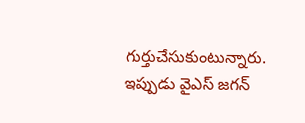గుర్తుచేసుకుంటున్నారు. ఇప్పుడు వైఎస్‌ జగన్‌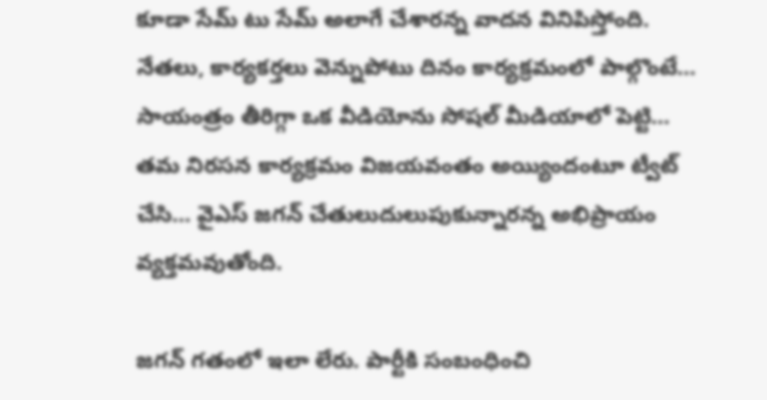కూడా సేమ్‌ టు సేమ్‌ అలాగే చేశారన్న వాదన వినిపిస్తోంది. నేతలు, కార్యకర్తలు వెన్నుపోటు దినం కార్యక్రమంలో పాల్గొంటే… సాయంత్రం తీరిగ్గా ఒక వీడియోను సోషల్‌ మీడియాలో పెట్టి… తమ నిరసన కార్యక్రమం విజయవంతం అయ్యిందంటూ ట్వీట్‌ చేసి… వైఎస్‌ జగన్‌ చేతులుదులుపుకున్నారన్న అభిప్రాయం వ్యక్తమవుతోంది.

జగన్‌ గతంలో ఇలా లేరు. పార్టీకి సంబంధించి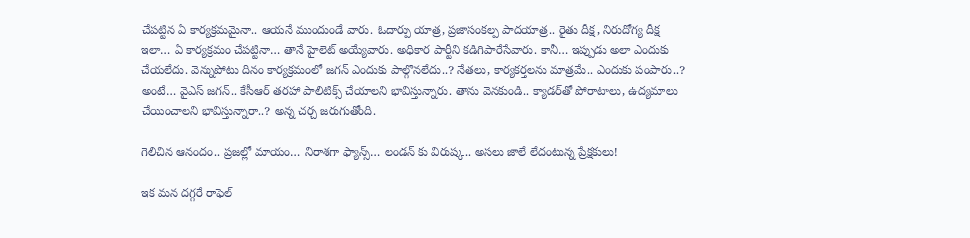చేపట్టిన ఏ కార్యక్రమమైనా.. ఆయనే ముందుండే వారు. ఓదార్పు యాత్ర, ప్రజాసంకల్ప పాదయాత్ర.. రైతు దీక్ష, నిరుదోగ్య దీక్ష ఇలా… ఏ కార్యక్రమం చేపట్టినా… తానే హైలెట్‌ అయ్యేవారు. అధికార పార్టీని కడిగిపారేసేవారు. కానీ… ఇప్పుడు అలా ఎందుకు చేయలేదు. వెన్నుపోటు దినం కార్యక్రమంలో జగన్‌ ఎందుకు పాల్గొనలేదు..? నేతలు, కార్యకర్తలను మాత్రమే.. ఎందుకు పంపారు..? అంటే… వైఎస్‌ జగన్‌.. కేసీఆర్‌ తరహా పాలిటిక్స్‌ చేయాలని భావిస్తున్నారు. తాను వెనకుండి.. క్యాడర్‌తో పోరాటాలు, ఉద్యమాలు చేయించాలని భావిస్తున్నారా..? అన్న చర్చ జరుగుతోంది.

గెలిచిన ఆనందం.. ప్రజల్లో మాయం… నిరాశగా ఫ్యాన్స్… లండన్ కు విరుష్క.. అసలు జాలే లేదంటున్న ప్రేక్షకులు!

ఇక మన దగ్గరే రాఫెల్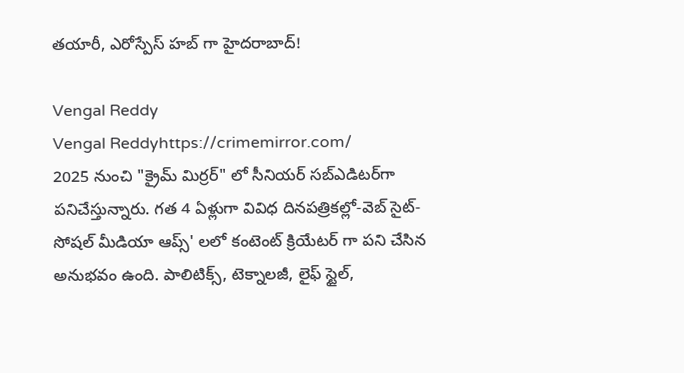తయారీ, ఎరోస్పేస్ హబ్ గా హైదరాబాద్!

Vengal Reddy
Vengal Reddyhttps://crimemirror.com/
2025 నుంచి "క్రైమ్ మిర్రర్" లో సీనియర్ సబ్‌ఎడిటర్‌గా పనిచేస్తున్నారు. గత 4 ఏళ్లుగా వివిధ దినపత్రికల్లో-వెబ్ సైట్-సోషల్ మీడియా ఆప్స్' లలో కంటెంట్ క్రియేటర్ గా పని చేసిన అనుభవం ఉంది. పాలిటిక్స్‌, టెక్నాలజీ, లైఫ్‌ స్టైల్‌,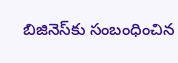బిజినెస్‌కు సంబంధించిన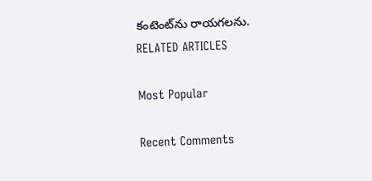కంటెంట్‌ను రాయగలను.
RELATED ARTICLES

Most Popular

Recent Comments